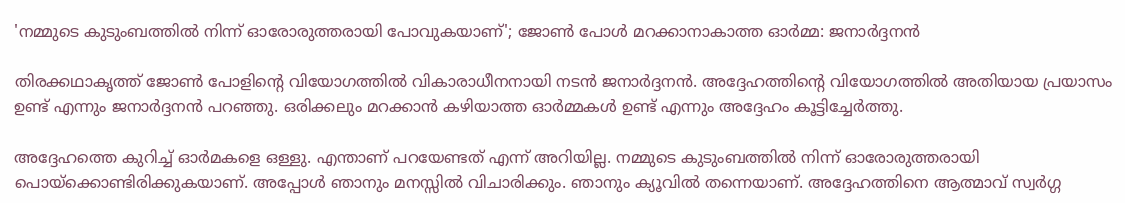'നമ്മുടെ കുടുംബത്തില്‍ നിന്ന് ഓരോരുത്തരായി പോവുകയാണ്'; ജോണ്‍ പോള്‍ മറക്കാനാകാത്ത ഓര്‍മ്മ: ജനാര്‍ദ്ദനന്‍

തിരക്കഥാകൃത്ത് ജോണ്‍ പോളിന്റെ വിയോഗത്തില്‍ വികാരാധീനനായി നടന്‍ ജനാര്‍ദ്ദനന്‍. അദ്ദേഹത്തിന്റെ വിയോഗത്തില്‍ അതിയായ പ്രയാസം ഉണ്ട് എന്നും ജനാര്‍ദ്ദനന്‍ പറഞ്ഞു. ഒരിക്കലും മറക്കാന്‍ കഴിയാത്ത ഓര്‍മ്മകള്‍ ഉണ്ട് എന്നും അദ്ദേഹം കൂട്ടിച്ചേര്‍ത്തു.

അദ്ദേഹത്തെ കുറിച്ച് ഓര്‍മകളെ ഒള്ളു. എന്താണ് പറയേണ്ടത് എന്ന് അറിയില്ല. നമ്മുടെ കുടുംബത്തില്‍ നിന്ന് ഓരോരുത്തരായി പൊയ്‌ക്കൊണ്ടിരിക്കുകയാണ്. അപ്പോള്‍ ഞാനും മനസ്സില്‍ വിചാരിക്കും. ഞാനും ക്യൂവില്‍ തന്നെയാണ്. അദ്ദേഹത്തിനെ ആത്മാവ് സ്വര്‍ഗ്ഗ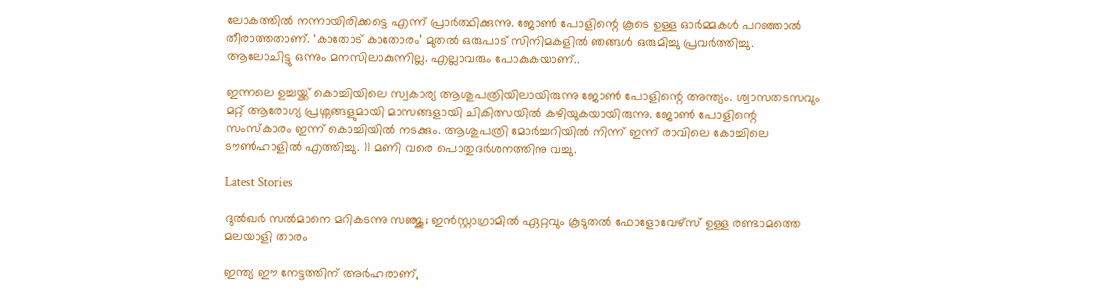ലോകത്തില്‍ നന്നായിരിക്കട്ടെ എന്ന് പ്രാര്‍ത്ഥിക്കുന്നു. ജോണ്‍ പോളിന്റെ കൂടെ ഉള്ള ഓര്‍മ്മകള്‍ പറഞ്ഞാല്‍ തീരാത്തതാണ്. ‘കാതോട് കാതോരം’ മുതല്‍ ഒരുപാട് സിനിമകളില്‍ ഞങ്ങള്‍ ഒരുമിച്ചു പ്രവര്‍ത്തിച്ചു. ആലോചിട്ടു ഒന്നും മനസിലാകുന്നില്ല. എല്ലാവരും പോകുകയാണ്..

ഇന്നലെ ഉച്ചയ്ക്ക് കൊച്ചിയിലെ സ്വകാര്യ ആശുപത്രിയിലായിരുന്നു ജോണ്‍ പോളിന്റെ അന്ത്യം. ശ്വാസതടസവും മറ്റ് ആരോഗ്യ പ്രശ്നങ്ങളുമായി മാസങ്ങളായി ചികിത്സയില്‍ കഴിയുകയായിരുന്നു. ജോണ്‍ പോളിന്റെ സംസ്‌കാരം ഇന്ന് കൊച്ചിയില്‍ നടക്കും. ആശുപത്രി മോര്‍ച്ചറിയില്‍ നിന്ന് ഇന്ന് രാവിലെ കോച്ചിലെ ടൗണ്‍ഹാളില്‍ എത്തിച്ചു. 11 മണി വരെ പൊതുദര്‍ശനത്തിനു വച്ചു.

Latest Stories

ദുൽഖർ സൽമാനെ മറികടന്നു സഞ്ജു; ഇൻസ്റ്റാഗ്രാമിൽ ഏറ്റവും കൂടുതൽ ഫോളോവേഴ്സ് ഉള്ള രണ്ടാമത്തെ മലയാളി താരം

ഇന്ത്യ ഈ നേട്ടത്തിന് അർഹരാണ്,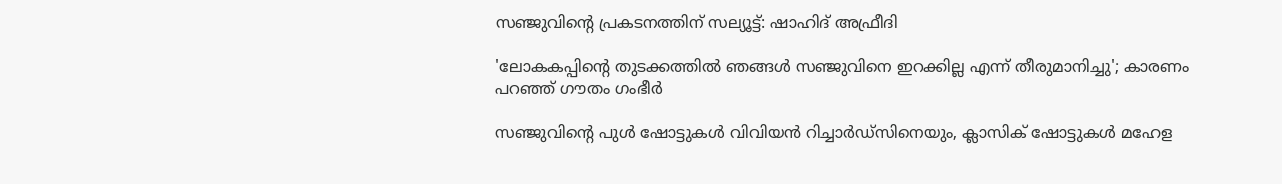സഞ്ജുവിന്റെ പ്രകടനത്തിന് സല്യൂട്ട്: ഷാഹിദ് അഫ്രീദി

'ലോകകപ്പിന്റെ തുടക്കത്തിൽ ഞങ്ങൾ സഞ്ജുവിനെ ഇറക്കില്ല എന്ന് തീരുമാനിച്ചു'; കാരണം പറഞ്ഞ് ഗൗതം ഗംഭീർ

സഞ്ജുവിന്റെ പുൾ ഷോട്ടുകൾ വിവിയൻ റിച്ചാർഡ്സിനെയും, ക്ലാസിക് ഷോട്ടുകൾ മഹേള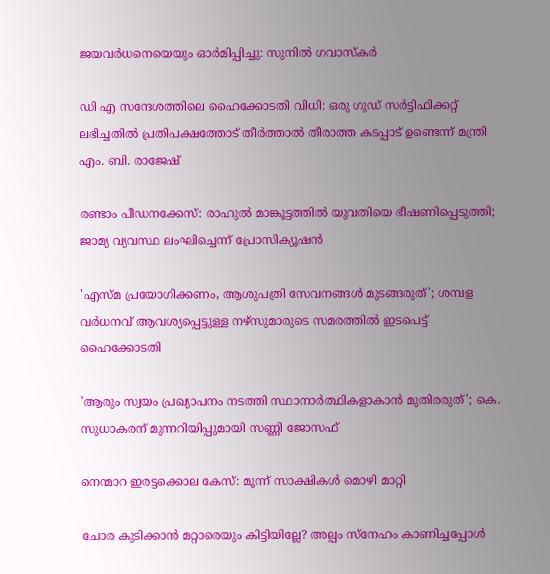ജയവർധനെയെയും ഓർമിപ്പിച്ചു: സുനിൽ ഗവാസ്കർ

ഡി എ സന്ദേശത്തിലെ ഹൈക്കോടതി വിധി: ഒരു ഗുഡ് സര്‍ട്ടിഫിക്കറ്റ് ലഭിച്ചതിൽ പ്രതിപക്ഷത്തോട് തീര്‍ത്താല്‍ തീരാത്ത കടപ്പാട് ഉണ്ടെന്ന് മന്ത്രി എം. ബി. രാജേഷ്

രണ്ടാം പീഡനക്കേസ്: രാഹുൽ മാങ്കൂട്ടത്തിൽ യുവതിയെ ഭീഷണിപ്പെടുത്തി; ജാമ്യ വ്യവസ്ഥ ലംഘിച്ചെന്ന് പ്രോസിക്യൂഷൻ

'എസ്മ പ്രയോഗിക്കണം, ആശുപത്രി സേവനങ്ങള്‍ മുടങ്ങരുത്'; ശമ്പള വര്‍ധനവ് ആവശ്യപ്പെട്ടുള്ള നഴ്സുമാരുടെ സമരത്തിൽ ഇടപെട്ട് ഹൈക്കോടതി

'ആരും സ്വയം പ്രഖ്യാപനം നടത്തി സ്ഥാനാർത്ഥികളാകാൻ മുതിരരുത്'; കെ. സുധാകരന് മുന്നറിയിപ്പുമായി സണ്ണി ജോസഫ്

നെന്മാറ ഇരട്ടക്കൊല കേസ്: മൂന്ന് സാക്ഷികള്‍ മൊഴി മാറ്റി

ചോര കുടിക്കാൻ മറ്റാരെയും കിട്ടിയില്ലേ? അല്പം സ്‌നേഹം കാണിച്ചപ്പോൾ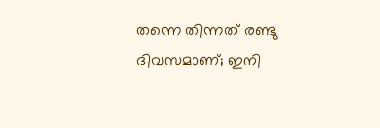തന്നെ തിന്നത് രണ്ടു ദിവസമാണ്; ഇനി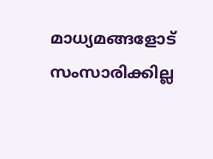മാധ്യമങ്ങളോട് സംസാരിക്കില്ല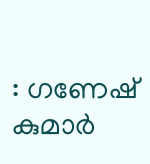: ഗണേഷ് കുമാർ